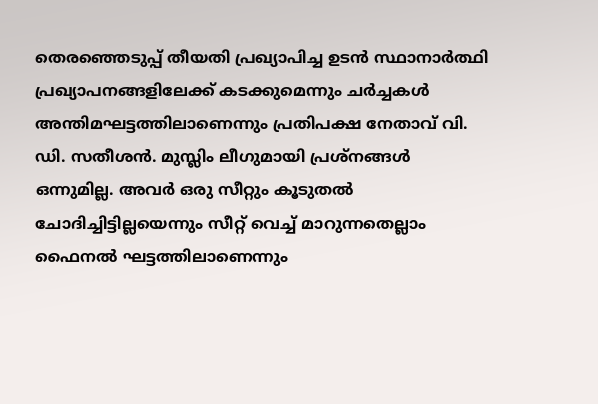തെരഞ്ഞെടുപ്പ് തീയതി പ്രഖ്യാപിച്ച ഉടൻ സ്ഥാനാർത്ഥി പ്രഖ്യാപനങ്ങളിലേക്ക് കടക്കുമെന്നും ചർച്ചകൾ അന്തിമഘട്ടത്തിലാണെന്നും പ്രതിപക്ഷ നേതാവ് വി. ഡി. സതീശൻ. മുസ്ലിം ലീഗുമായി പ്രശ്നങ്ങൾ ഒന്നുമില്ല. അവർ ഒരു സീറ്റും കൂടുതൽ ചോദിച്ചിട്ടില്ലയെന്നും സീറ്റ് വെച്ച് മാറുന്നതെല്ലാം ഫൈനൽ ഘട്ടത്തിലാണെന്നും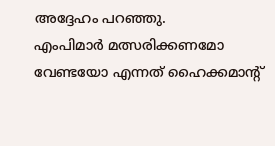അദ്ദേഹം പറഞ്ഞു.
എംപിമാർ മത്സരിക്കണമോ വേണ്ടയോ എന്നത് ഹൈക്കമാന്റ്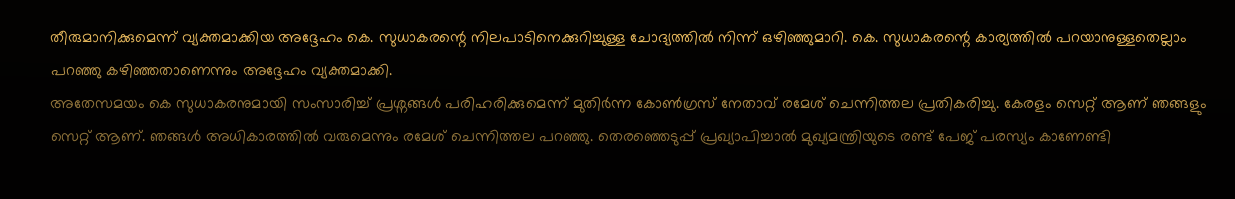തീരുമാനിക്കുമെന്ന് വ്യക്തമാക്കിയ അദ്ദേഹം കെ. സുധാകരന്റെ നിലപാടിനെക്കുറിച്ചുള്ള ചോദ്യത്തിൽ നിന്ന് ഒഴിഞ്ഞുമാറി. കെ. സുധാകരന്റെ കാര്യത്തിൽ പറയാനുള്ളതെല്ലാം പറഞ്ഞു കഴിഞ്ഞതാണെന്നും അദ്ദേഹം വ്യക്തമാക്കി.
അതേസമയം കെ സുധാകരനുമായി സംസാരിച്ച് പ്രശ്നങ്ങൾ പരിഹരിക്കുമെന്ന് മുതിർന്ന കോൺഗ്രസ് നേതാവ് രമേശ് ചെന്നിത്തല പ്രതികരിച്ചു. കേരളം സെറ്റ് ആണ് ഞങ്ങളും സെറ്റ് ആണ്. ഞങ്ങൾ അധികാരത്തിൽ വരുമെന്നും രമേശ് ചെന്നിത്തല പറഞ്ഞു. തെരഞ്ഞെടുപ്പ് പ്രഖ്യാപിച്ചാൽ മുഖ്യമന്ത്രിയുടെ രണ്ട് പേജ് പരസ്യം കാണേണ്ടി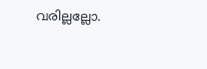വരില്ലല്ലോ.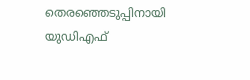തെരഞ്ഞെടുപ്പിനായി യുഡിഎഫ്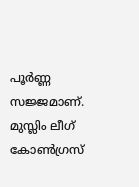പൂർണ്ണ സജ്ജമാണ്. മുസ്ലിം ലീഗ് കോൺഗ്രസ്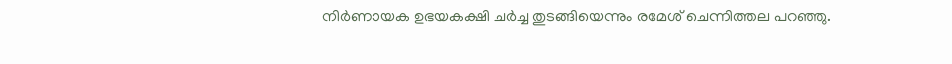നിർണായക ഉഭയകക്ഷി ചർച്ച തുടങ്ങിയെന്നും രമേശ് ചെന്നിത്തല പറഞ്ഞു.